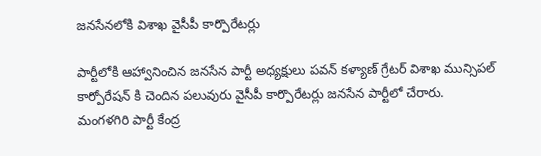జనసేనలోకి విశాఖ వైసీపీ కార్పొరేటర్లు

పార్టీలోకి ఆహ్వానించిన జనసేన పార్టీ అధ్యక్షులు పవన్ కళ్యాణ్ గ్రేటర్ విశాఖ మున్సిపల్ కార్పోరేషన్ కి చెందిన పలువురు వైసీపీ కార్పొరేటర్లు జనసేన పార్టీలో చేరారు. మంగళగిరి పార్టీ కేంద్ర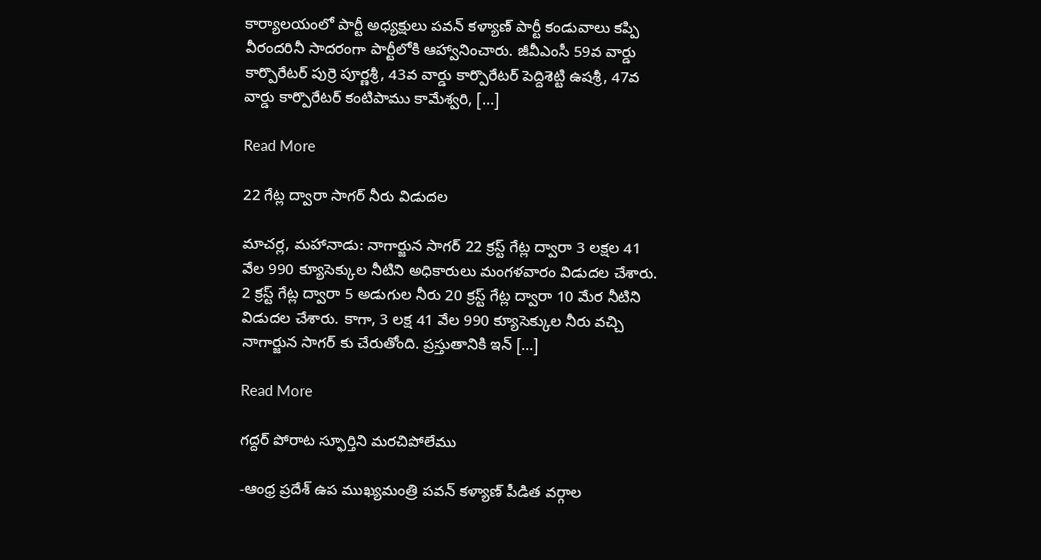కార్యాలయంలో పార్టీ అధ్యక్షులు పవన్ కళ్యాణ్ పార్టీ కండువాలు కప్పి వీరందరినీ సాదరంగా పార్టీలోకి ఆహ్వానించారు. జీవీఎంసీ 59వ వార్డు కార్పొరేటర్ పుర్రె పూర్ణశ్రీ, 43వ వార్డు కార్పొరేటర్ పెద్దిశెట్టి ఉషశ్రీ, 47వ వార్డు కార్పొరేటర్ కంటిపాము కామేశ్వరి, […]

Read More

22 గేట్ల ద్వారా సాగర్‌ నీరు విడుదల

మాచర్ల, మహానాడు: నాగార్జున సాగర్ 22 క్రస్ట్ గేట్ల ద్వారా 3 లక్షల 41 వేల 990 క్యూసెక్కుల నీటిని అధికారులు మంగళవారం విడుదల చేశారు. 2 క్రస్ట్ గేట్ల ద్వారా 5 అడుగుల నీరు 20 క్రస్ట్ గేట్ల ద్వారా 10 మేర నీటిని విడుదల చేశారు. కాగా, 3 లక్ష 41 వేల 990 క్యూసెక్కుల నీరు వచ్చి నాగార్జున సాగర్ కు చేరుతోంది. ప్రస్తుతానికి ఇన్ […]

Read More

గద్దర్ పోరాట స్ఫూర్తిని మరచిపోలేము

-ఆంధ్ర ప్రదేశ్ ఉప ముఖ్యమంత్రి పవన్ కళ్యాణ్ పీడిత వర్గాల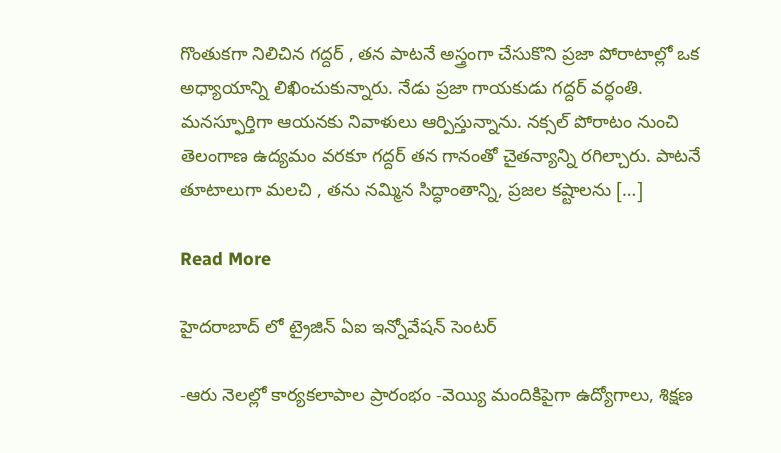గొంతుకగా నిలిచిన గద్దర్ , తన పాటనే అస్త్రంగా చేసుకొని ప్రజా పోరాటాల్లో ఒక అధ్యాయాన్ని లిఖించుకున్నారు. నేడు ప్రజా గాయకుడు గద్దర్ వర్ధంతి. మనస్ఫూర్తిగా ఆయనకు నివాళులు ఆర్పిస్తున్నాను. నక్సల్ పోరాటం నుంచి తెలంగాణ ఉద్యమం వరకూ గద్దర్ తన గానంతో చైతన్యాన్ని రగిల్చారు. పాటనే తూటాలుగా మలచి , తను నమ్మిన సిద్ధాంతాన్ని, ప్రజల కష్టాలను […]

Read More

హైదరాబాద్ లో ట్రైజిన్ ఏఐ ఇన్నోవేషన్ సెంటర్

-ఆరు నెలల్లో కార్యకలాపాల ప్రారంభం -వెయ్యి మందికిపైగా ఉద్యోగాలు, శిక్షణ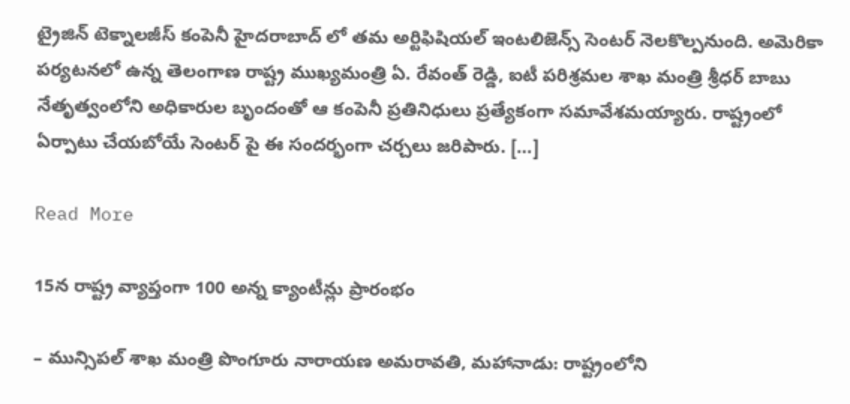ట్రైజిన్ టెక్నాలజీస్ కంపెనీ హైదరాబాద్ లో తమ అర్టిఫిషియల్ ఇంటలిజెన్స్ సెంటర్ నెలకొల్పనుంది. అమెరికా పర్యటనలో ఉన్న తెలంగాణ రాష్ట్ర ముఖ్యమంత్రి ఏ. రేవంత్ రెడ్డి, ఐటీ పరిశ్రమల శాఖ మంత్రి శ్రీధర్ బాబు నేతృత్వంలోని అధికారుల బృందంతో ఆ కంపెనీ ప్రతినిధులు ప్రత్యేకంగా సమావేశమయ్యారు. రాష్ట్రంలో ఏర్పాటు చేయబోయే సెంటర్ పై ఈ సందర్భంగా చర్చలు జరిపారు. […]

Read More

15న రాష్ట్ర వ్యాప్తంగా 100 అన్న క్యాంటీన్లు ప్రారంభం

– మున్సిపల్ శాఖ మంత్రి పొంగూరు నారాయణ అమరావతి, మహానాడు: రాష్ట్రంలోని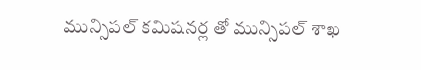మున్సిపల్ కమిషనర్ల తో మున్సిపల్ శాఖ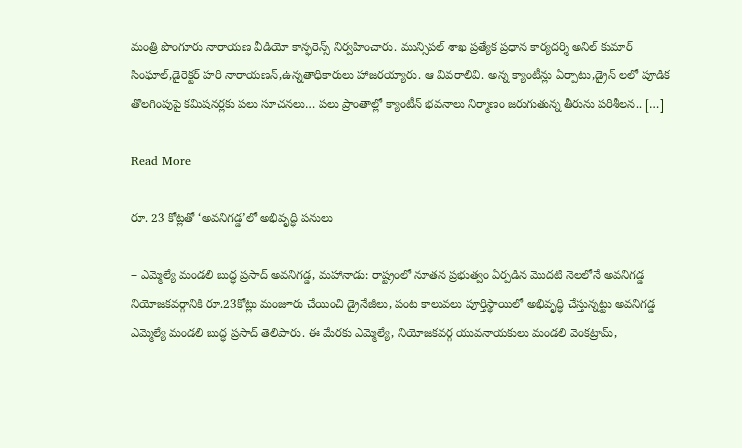మంత్రి పొంగూరు నారాయణ వీడియో కాన్ఫరెన్స్ నిర్వహించారు. మున్సిపల్ శాఖ ప్రత్యేక ప్రధాన కార్యదర్శి అనిల్ కుమార్ సింఘాల్,డైరెక్టర్ హరి నారాయణన్,ఉన్నతాధికారులు హాజరయ్యారు. ఆ వివరాలివి. అన్న క్యాంటీన్లు ఏర్పాటు,డ్రైన్ లలో పూడిక తొలగింపుపై కమిషనర్లకు పలు సూచనలు… పలు ప్రాంతాల్లో క్యాంటీన్ భవనాలు నిర్మాణం జరుగుతున్న తీరును పరిశీలన.. […]

Read More

రూ. 23 కోట్లతో ‘అవనిగడ్డ’లో అభివృద్ధి పనులు

– ఎమ్మెల్యే మండలి బుద్ధ ప్రసాద్ అవనిగడ్డ, మహానాడు: రాష్ట్రంలో నూతన ప్రభుత్వం ఏర్పడిన మొదటి నెలలోనే అవనిగడ్డ నియోజకవర్గానికి రూ.23కోట్లు మంజూరు చేయించి డ్రైనేజీలు, పంట కాలువలు పూర్తిస్థాయిలో అభివృద్ధి చేస్తున్నట్టు అవనిగడ్డ ఎమ్మెల్యే మండలి బుద్ధ ప్రసాద్ తెలిపారు. ఈ మేరకు ఎమ్మెల్యే, నియోజకవర్గ యువనాయకులు మండలి వెంకట్రామ్,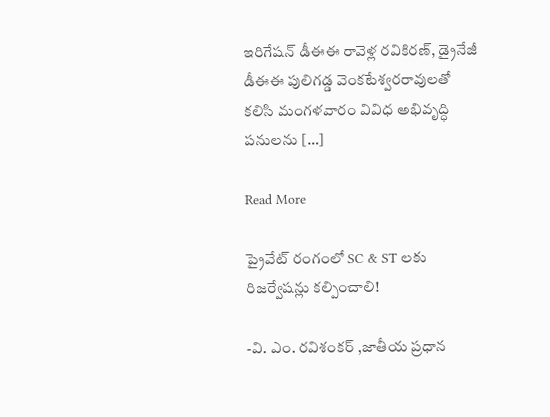ఇరిగేషన్ డీఈఈ రావెళ్ల రవికిరణ్, డ్రైనేజీ డీఈఈ పులిగడ్డ వెంకటేశ్వరరావులతో కలిసి మంగళవారం వివిధ అభివృద్ధి పనులను […]

Read More

ప్రైవేట్ రంగంలో SC & ST లకు రిజర్వేషన్లు కల్పించాలి!

-వి. ఎం. రవిశంకర్ ,జాతీయ ప్రధాన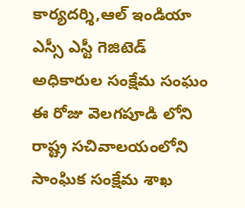కార్యదర్శి,ఆల్ ఇండియా ఎస్సీ ఎస్టీ గెజిటెడ్ అధికారుల సంక్షేమ సంఘం ఈ రోజు వెలగపూడి లోని రాష్ట్ర సచివాలయంలోని సాంఘిక సంక్షేమ శాఖ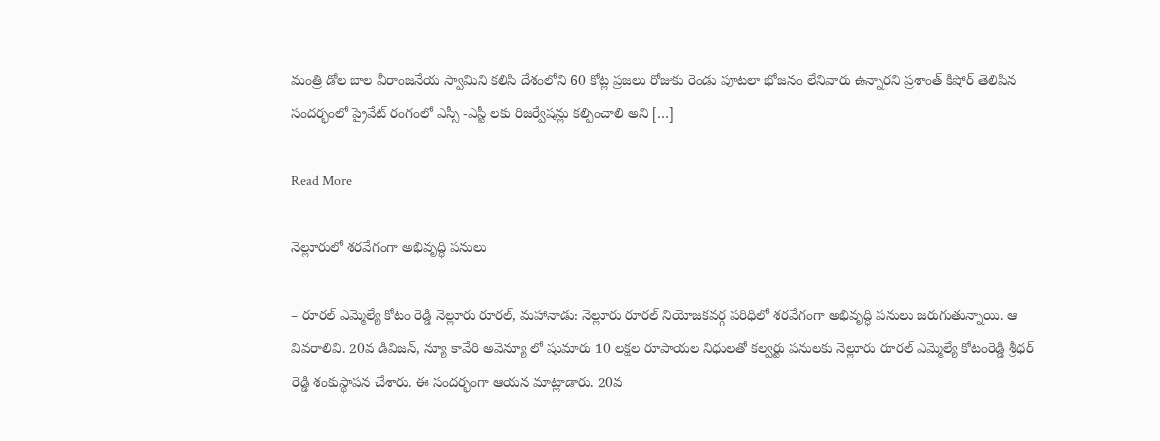మంత్రి డోల బాల వీరాంజనేయ స్వామిని కలిసి దేశంలోని 60 కోట్ల ప్రజలు రోజుకు రెండు పూటలా భోజనం లేనివారు ఉన్నారని ప్రశాంత్ కిషోర్ తెలిపిన సందర్భంలో ప్రైవేట్ రంగంలో ఎస్సీ -ఎస్టీ లకు రిజర్వేషన్లు కల్పించాలి అని […]

Read More

నెల్లూరులో శరవేగంగా అభివృద్ధి పనులు

– రూరల్‌ ఎమ్మెల్యే కోటం రెడ్డి నెల్లూరు రూరల్‌, మహానాడు: నెల్లూరు రూరల్ నియోజకవర్గ పరిధిలో శరవేగంగా అభివృద్ధి పనులు జరుగుతున్నాయి. ఆ వివరాలివి. 20వ డివిజన్, న్యూ కావేరి అవెన్యూ లో షుమారు 10 లక్షల రూపాయల నిధులతో కల్వర్టు పనులకు నెల్లూరు రూరల్ ఎమ్మెల్యే కోటంరెడ్డి శ్రీధర్ రెడ్డి శంకుస్థాపన చేశారు. ఈ సందర్భంగా ఆయన మాట్లాడారు. 20వ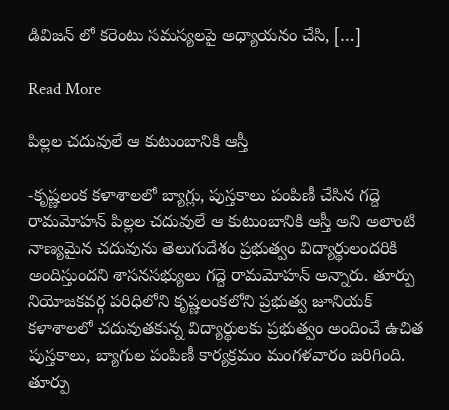డివిజన్ లో కరెంటు సమస్యలపై అధ్యాయనం చేసి, […]

Read More

పిల్లల చదువులే ఆ కుటుంబానికి ఆస్తీ

-కృష్ణలంక కళాశాలలో బ్యాగ్లు, పుస్తకాలు పంపిణీ చేసిన గద్దె రామమోహన్ పిల్లల చదువులే ఆ కుటుంబానికి ఆస్తీ అని అలాంటి నాణ్యమైన చదువును తెలుగుదేశం ప్రభుత్వం విద్యార్థులందరికి అందిస్తుందని శాసనసభ్యులు గద్దె రామమోహన్ అన్నారు. తూర్పు నియోజకవర్గ పరిధిలోని కృష్ణలంకలోని ప్రభుత్వ జూనియక్ కళాశాలలో చదువుతకున్న విద్యార్థులకు ప్రభుత్వం అందించే ఉచిత పుస్తకాలు, బ్యాగుల పంపిణీ కార్యక్రమం మంగళవారం జరిగింది. తూర్పు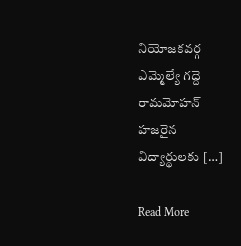నియోజకవర్గ ఎమ్మెల్యే గద్దె రామమోహన్ హజరైన విద్యార్థులకు […]

Read More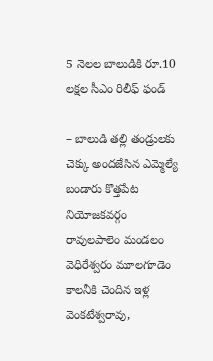5 నెలల బాలుడికి రూ.10 లక్షల సీఎం రిలీఫ్ ఫండ్

– బాలుడి తల్లి తండ్రులకు చెక్కు అందజేసిన ఎమ్మెల్యే బండారు కొత్తపేట నియోజకవర్గం రావులపాలెం మండలం వెధిరేశ్వరం మూలగూడెం కాలనీకి చెందిన ఇళ్ల వెంకటేశ్వరావు,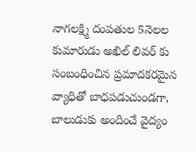నాగలక్ష్మి దంపతుల 5నెలల కుమారుడు అఖిల్ లివర్ కు సంబంధించిన ప్రమాదకరమైన వ్యాధితో బాధపడుచుండగా, బాలుడుకు అందించే వైద్యం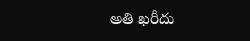అతి ఖరీదు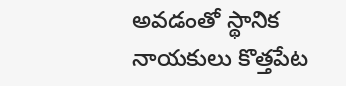అవడంతో స్థానిక నాయకులు కొత్తపేట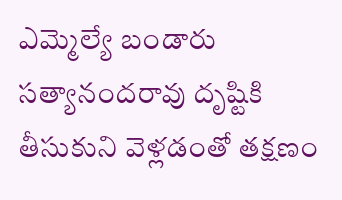ఎమ్మెల్యే బండారు సత్యానందరావు దృష్టికి తీసుకుని వెళ్లడంతో తక్షణం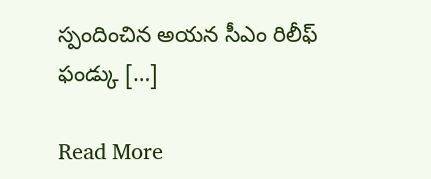స్పందించిన అయన సీఎం రిలీఫ్ ఫండ్కు […]

Read More